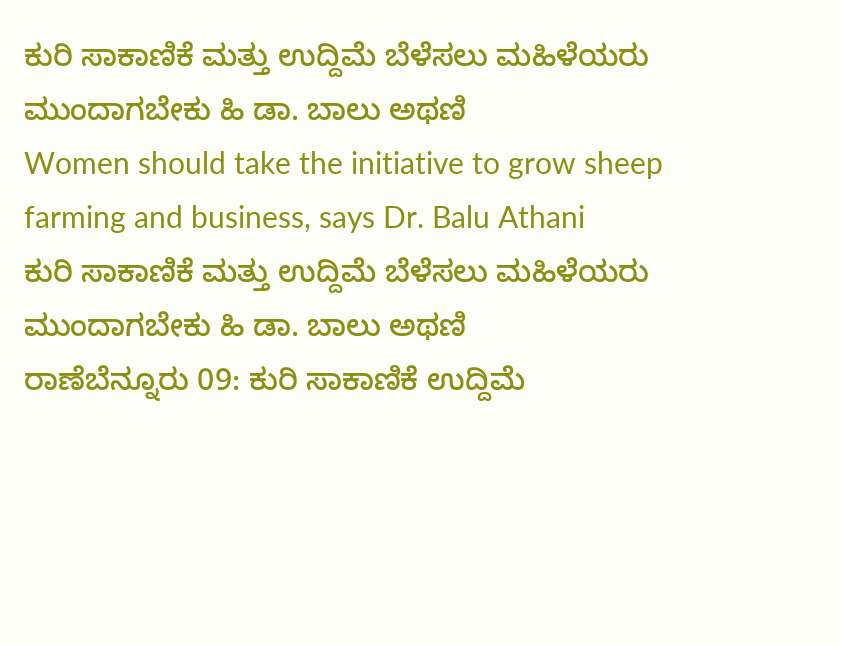ಕುರಿ ಸಾಕಾಣಿಕೆ ಮತ್ತು ಉದ್ದಿಮೆ ಬೆಳೆಸಲು ಮಹಿಳೆಯರು ಮುಂದಾಗಬೇಕು ಹಿ ಡಾ. ಬಾಲು ಅಥಣಿ
Women should take the initiative to grow sheep farming and business, says Dr. Balu Athani
ಕುರಿ ಸಾಕಾಣಿಕೆ ಮತ್ತು ಉದ್ದಿಮೆ ಬೆಳೆಸಲು ಮಹಿಳೆಯರು ಮುಂದಾಗಬೇಕು ಹಿ ಡಾ. ಬಾಲು ಅಥಣಿ
ರಾಣೆಬೆನ್ನೂರು 09: ಕುರಿ ಸಾಕಾಣಿಕೆ ಉದ್ದಿಮೆ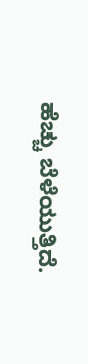ಹೆಚ್ಚು ಬೆಳೆಯುತ್ತಿದೆ.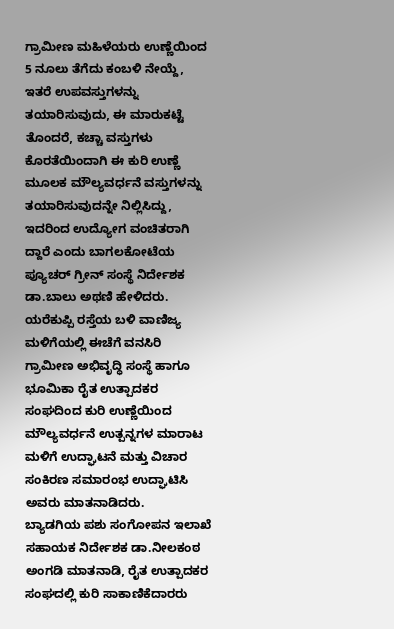ಗ್ರಾಮೀಣ ಮಹಿಳೆಯರು ಉಣ್ಣೆಯಿಂದ 5 ನೂಲು ತೆಗೆದು ಕಂಬಳಿ ನೇಯ್ದೆ, ಇತರೆ ಉಪವಸ್ತುಗಳನ್ನು ತಯಾರಿಸುವುದು, ಈ ಮಾರುಕಟ್ಟೆ ತೊಂದರೆ, ಕಚ್ಚಾ ವಸ್ತುಗಳು ಕೊರತೆಯಿಂದಾಗಿ ಈ ಕುರಿ ಉಣ್ಣೆ ಮೂಲಕ ಮೌಲ್ಯವರ್ಧನೆ ವಸ್ತುಗಳನ್ನು ತಯಾರಿಸುವುದನ್ನೇ ನಿಲ್ಲಿಸಿದ್ದು, ಇದರಿಂದ ಉದ್ಯೋಗ ವಂಚಿತರಾಗಿ ದ್ದಾರೆ ಎಂದು ಬಾಗಲಕೋಟೆಯ ಪ್ಯೂಚರ್ ಗ್ರೀನ್ ಸಂಸ್ಥೆ ನಿರ್ದೇಶಕ ಡಾ.ಬಾಲು ಅಥಣಿ ಹೇಳಿದರು.
ಯರೆಕುಪ್ಪಿ ರಸ್ತೆಯ ಬಳಿ ವಾಣಿಜ್ಯ ಮಳಿಗೆಯಲ್ಲಿ ಈಚೆಗೆ ವನಸಿರಿ ಗ್ರಾಮೀಣ ಅಭಿವೃದ್ಧಿ ಸಂಸ್ಥೆ ಹಾಗೂ ಭೂಮಿಕಾ ರೈತ ಉತ್ಪಾದಕರ ಸಂಘದಿಂದ ಕುರಿ ಉಣ್ಣೆಯಿಂದ ಮೌಲ್ಯವರ್ಧನೆ ಉತ್ಪನ್ನಗಳ ಮಾರಾಟ ಮಳಿಗೆ ಉದ್ಘಾಟನೆ ಮತ್ತು ವಿಚಾರ ಸಂಕಿರಣ ಸಮಾರಂಭ ಉದ್ಘಾಟಿಸಿ ಅವರು ಮಾತನಾಡಿದರು.
ಬ್ಯಾಡಗಿಯ ಪಶು ಸಂಗೋಪನ ಇಲಾಖೆ ಸಹಾಯಕ ನಿರ್ದೇಶಕ ಡಾ.ನೀಲಕಂಠ ಅಂಗಡಿ ಮಾತನಾಡಿ, ರೈತ ಉತ್ಪಾದಕರ ಸಂಘದಲ್ಲಿ ಕುರಿ ಸಾಕಾಣಿಕೆದಾರರು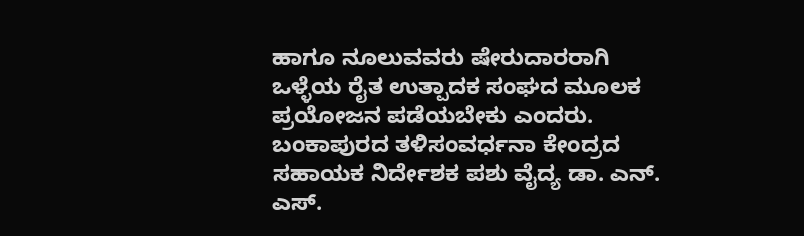ಹಾಗೂ ನೂಲುವವರು ಷೇರುದಾರರಾಗಿ ಒಳ್ಳೆಯ ರೈತ ಉತ್ಪಾದಕ ಸಂಘದ ಮೂಲಕ ಪ್ರಯೋಜನ ಪಡೆಯಬೇಕು ಎಂದರು.
ಬಂಕಾಪುರದ ತಳಿಸಂವರ್ಧನಾ ಕೇಂದ್ರದ ಸಹಾಯಕ ನಿರ್ದೇಶಕ ಪಶು ವೈದ್ಯ ಡಾ. ಎನ್. ಎಸ್.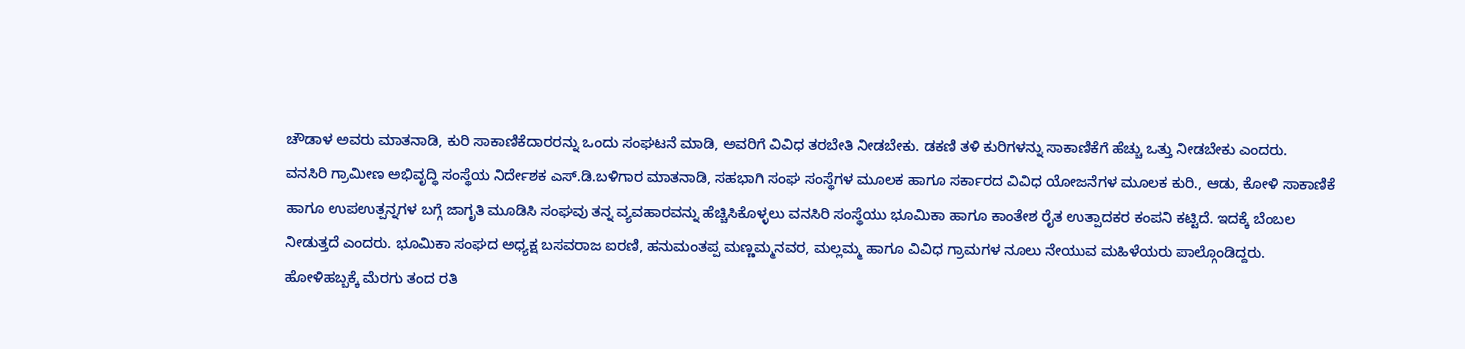ಚೌಡಾಳ ಅವರು ಮಾತನಾಡಿ, ಕುರಿ ಸಾಕಾಣಿಕೆದಾರರನ್ನು ಒಂದು ಸಂಘಟನೆ ಮಾಡಿ, ಅವರಿಗೆ ವಿವಿಧ ತರಬೇತಿ ನೀಡಬೇಕು. ಡಕಣಿ ತಳಿ ಕುರಿಗಳನ್ನು ಸಾಕಾಣಿಕೆಗೆ ಹೆಚ್ಚು ಒತ್ತು ನೀಡಬೇಕು ಎಂದರು.
ವನಸಿರಿ ಗ್ರಾಮೀಣ ಅಭಿವೃದ್ಧಿ ಸಂಸ್ಥೆಯ ನಿರ್ದೇಶಕ ಎಸ್.ಡಿ.ಬಳಿಗಾರ ಮಾತನಾಡಿ, ಸಹಭಾಗಿ ಸಂಘ ಸಂಸ್ಥೆಗಳ ಮೂಲಕ ಹಾಗೂ ಸರ್ಕಾರದ ವಿವಿಧ ಯೋಜನೆಗಳ ಮೂಲಕ ಕುರಿ., ಆಡು, ಕೋಳಿ ಸಾಕಾಣಿಕೆ ಹಾಗೂ ಉಪಉತ್ಪನ್ನಗಳ ಬಗ್ಗೆ ಜಾಗೃತಿ ಮೂಡಿಸಿ ಸಂಘವು ತನ್ನ ವ್ಯವಹಾರವನ್ನು ಹೆಚ್ಚಿಸಿಕೊಳ್ಳಲು ವನಸಿರಿ ಸಂಸ್ಥೆಯು ಭೂಮಿಕಾ ಹಾಗೂ ಕಾಂತೇಶ ರೈತ ಉತ್ಪಾದಕರ ಕಂಪನಿ ಕಟ್ಟಿದೆ. ಇದಕ್ಕೆ ಬೆಂಬಲ ನೀಡುತ್ತದೆ ಎಂದರು. ಭೂಮಿಕಾ ಸಂಘದ ಅಧ್ಯಕ್ಷ ಬಸವರಾಜ ಐರಣಿ, ಹನುಮಂತಪ್ಪ ಮಣ್ಣಮ್ಮನವರ, ಮಲ್ಲಮ್ಮ ಹಾಗೂ ವಿವಿಧ ಗ್ರಾಮಗಳ ನೂಲು ನೇಯುವ ಮಹಿಳೆಯರು ಪಾಲ್ಗೊಂಡಿದ್ದರು.
ಹೋಳಿಹಬ್ಬಕ್ಕೆ ಮೆರಗು ತಂದ ರತಿ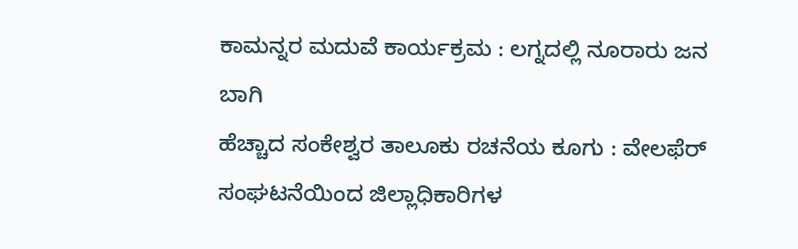ಕಾಮನ್ನರ ಮದುವೆ ಕಾರ್ಯಕ್ರಮ : ಲಗ್ನದಲ್ಲಿ ನೂರಾರು ಜನ ಬಾಗಿ
ಹೆಚ್ಚಾದ ಸಂಕೇಶ್ವರ ತಾಲೂಕು ರಚನೆಯ ಕೂಗು : ವೇಲಫೆರ್ ಸಂಘಟನೆಯಿಂದ ಜಿಲ್ಲಾಧಿಕಾರಿಗಳ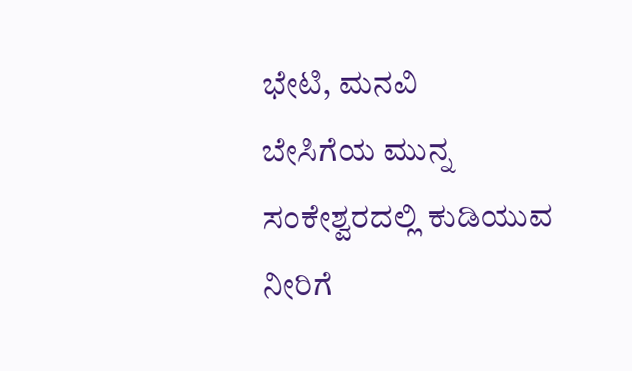ಭೇಟಿ, ಮನವಿ
ಬೇಸಿಗೆಯ ಮುನ್ನ ಸಂಕೇಶ್ವರದಲ್ಲಿ ಕುಡಿಯುವ ನೀರಿಗೆ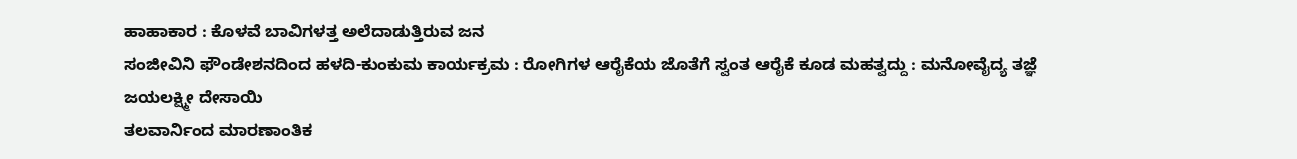ಹಾಹಾಕಾರ : ಕೊಳವೆ ಬಾವಿಗಳತ್ತ ಅಲೆದಾಡುತ್ತಿರುವ ಜನ
ಸಂಜೀವಿನಿ ಫೌಂಡೇಶನದಿಂದ ಹಳದಿ-ಕುಂಕುಮ ಕಾರ್ಯಕ್ರಮ : ರೋಗಿಗಳ ಆರೈಕೆಯ ಜೊತೆಗೆ ಸ್ವಂತ ಆರೈಕೆ ಕೂಡ ಮಹತ್ವದ್ದು : ಮನೋವೈದ್ಯ ತಜ್ಞೆ ಜಯಲಕ್ಷ್ಮೀ ದೇಸಾಯಿ
ತಲವಾರ್ನಿಂದ ಮಾರಣಾಂತಿಕ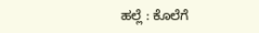ಹಲ್ಲೆ : ಕೊಲೆಗೆ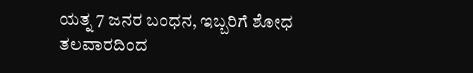ಯತ್ನ 7 ಜನರ ಬಂಧನ, ಇಬ್ಬರಿಗೆ ಶೋಧ
ತಲವಾರದಿಂದ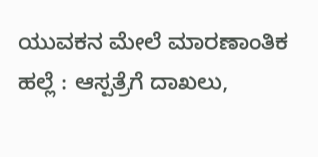ಯುವಕನ ಮೇಲೆ ಮಾರಣಾಂತಿಕ ಹಲ್ಲೆ : ಆಸ್ಪತ್ರೆಗೆ ದಾಖಲು,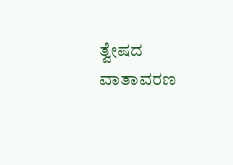ತ್ವೇಷದ ವಾತಾವರಣ